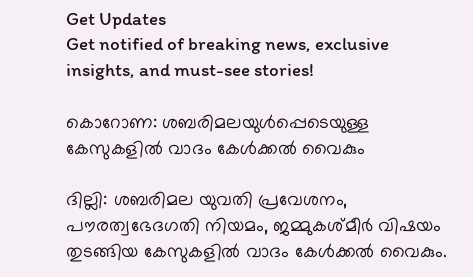Get Updates
Get notified of breaking news, exclusive insights, and must-see stories!

കൊറോണ: ശബരിമലയുള്‍പ്പെടെയുള്ള കേസുകളില്‍ വാദം കേള്‍ക്കല്‍ വൈകും

ദില്ലി: ശബരിമല യുവതി പ്രവേശനം, പൗരത്വഭേദഗതി നിയമം, ജമ്മുകശ്മീര്‍ വിഷയം തുടങ്ങിയ കേസുകളില്‍ വാദം കേള്‍ക്കല്‍ വൈകും.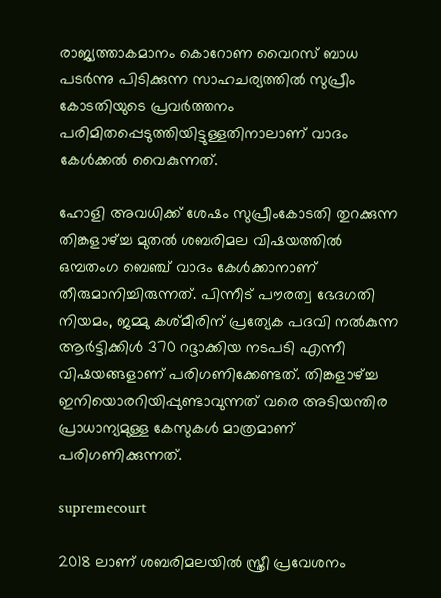രാജ്യത്താകമാനം കൊറോണ വൈറസ് ബാധ പടര്‍ന്നു പിടിക്കുന്ന സാഹചര്യത്തില്‍ സുപ്രീം കോടതിയുടെ പ്രവര്‍ത്തനം പരിമിതപ്പെടുത്തിയിട്ടുള്ളതിനാലാണ് വാദം കേള്‍ക്കല്‍ വൈകുന്നത്.

ഹോളി അവധിക്ക് ശേഷം സുപ്രീംകോടതി തുറക്കുന്ന തിങ്കളാഴ്ച്ച മുതല്‍ ശബരിമല വിഷയത്തില്‍ ഒമ്പതംഗ ബെഞ്ച് വാദം കേള്‍ക്കാനാണ് തീരുമാനിച്ചിരുന്നത്. പിന്നീട് പൗരത്വ ഭേദഗതി നിയമം, ജമ്മു കശ്മീരിന് പ്രത്യേക പദവി നല്‍കുന്ന ആര്‍ട്ടിക്കിള്‍ 370 റദ്ദാക്കിയ നടപടി എന്നീ വിഷയങ്ങളാണ് പരിഗണിക്കേണ്ടത്. തിങ്കളാഴ്ച്ച ഇനിയൊരറിയിപ്പുണ്ടാവുന്നത് വരെ അടിയന്തിര പ്രാധാന്യമുള്ള കേസുകള്‍ മാത്രമാണ് പരിഗണിക്കുന്നത്.

supremecourt

2018 ലാണ് ശബരിമലയില്‍ സ്ത്രീ പ്രവേശനം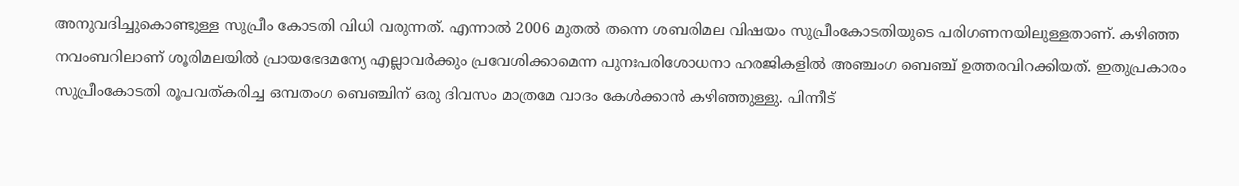അനുവദിച്ചുകൊണ്ടുള്ള സുപ്രീം കോടതി വിധി വരുന്നത്. എന്നാല്‍ 2006 മുതല്‍ തന്നെ ശബരിമല വിഷയം സുപ്രീംകോടതിയുടെ പരിഗണനയിലുള്ളതാണ്. കഴിഞ്ഞ നവംബറിലാണ് ശൂരിമലയില്‍ പ്രായഭേദമന്യേ എല്ലാവര്‍ക്കും പ്രവേശിക്കാമെന്ന പുനഃപരിശോധനാ ഹരജികളില്‍ അഞ്ചംഗ ബെഞ്ച് ഉത്തരവിറക്കിയത്. ഇതുപ്രകാരം സുപ്രീംകോടതി രൂപവത്കരിച്ച ഒമ്പതംഗ ബെഞ്ചിന് ഒരു ദിവസം മാത്രമേ വാദം കേള്‍ക്കാന്‍ കഴിഞ്ഞുള്ളു. പിന്നീട്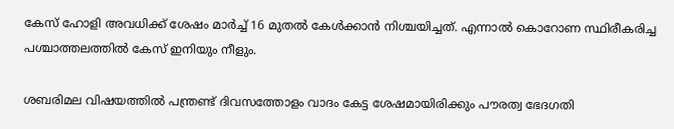കേസ് ഹോളി അവധിക്ക് ശേഷം മാര്‍ച്ച് 16 മുതല്‍ കേള്‍ക്കാന്‍ നിശ്ചയിച്ചത്. എന്നാല്‍ കൊറോണ സ്ഥിരീകരിച്ച പശ്ചാത്തലത്തില്‍ കേസ് ഇനിയും നീളും.

ശബരിമല വിഷയത്തില്‍ പന്ത്രണ്ട് ദിവസത്തോളം വാദം കേട്ട ശേഷമായിരിക്കും പൗരത്വ ഭേദഗതി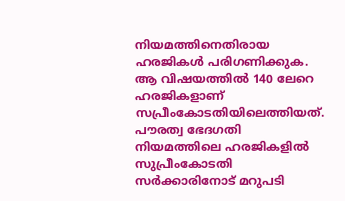നിയമത്തിനെതിരായ ഹരജികള്‍ പരിഗണിക്കുക. ആ വിഷയത്തില്‍ 140 ലേറെ ഹരജികളാണ് സപ്രീംകോടതിയിലെത്തിയത്. പൗരത്വ ഭേദഗതി നിയമത്തിലെ ഹരജികളില്‍ സുപ്രീംകോടതി സര്‍ക്കാരിനോട് മറുപടി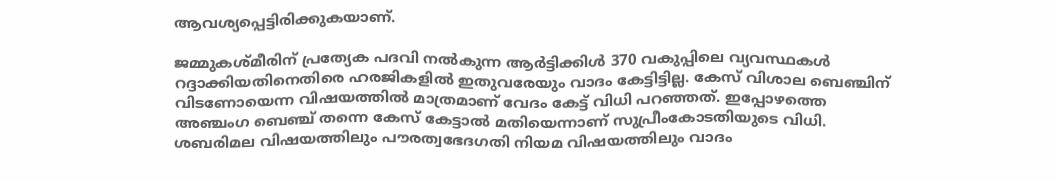ആവശ്യപ്പെട്ടിരിക്കുകയാണ്.

ജമ്മുകശ്മീരിന് പ്രത്യേക പദവി നല്‍കുന്ന ആര്‍ട്ടിക്കിള്‍ 370 വകുപ്പിലെ വ്യവസ്ഥകള്‍ റദ്ദാക്കിയതിനെതിരെ ഹരജികളില്‍ ഇതുവരേയും വാദം കേട്ടിട്ടില്ല. കേസ് വിശാല ബെഞ്ചിന് വിടണോയെന്ന വിഷയത്തില്‍ മാത്രമാണ് വേദം കേട്ട് വിധി പറഞ്ഞത്. ഇപ്പോഴത്തെ അഞ്ചംഗ ബെഞ്ച് തന്നെ കേസ് കേട്ടാല്‍ മതിയെന്നാണ് സുപ്രീംകോടതിയുടെ വിധി. ശബരിമല വിഷയത്തിലും പൗരത്വഭേദഗതി നിയമ വിഷയത്തിലും വാദം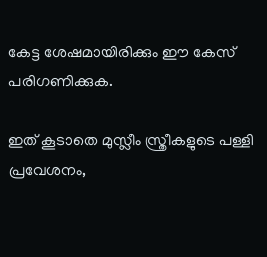കേട്ട ശേഷമായിരിക്കും ഈ കേസ് പരിഗണിക്കുക.

ഇത് കൂടാതെ മുസ്ലീം സ്ത്രീകളുടെ പള്ളി പ്രവേശനം,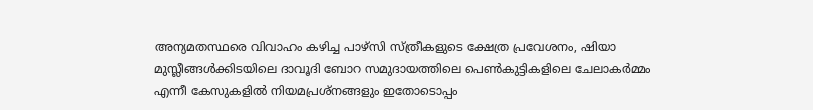അന്യമതസ്ഥരെ വിവാഹം കഴിച്ച പാഴ്‌സി സ്ത്രീകളുടെ ക്ഷേത്ര പ്രവേശനം, ഷിയാ മുസ്ലീങ്ങള്‍ക്കിടയിലെ ദാവൂദി ബോറ സമുദായത്തിലെ പെണ്‍കുട്ടികളിലെ ചേലാകര്‍മ്മം എന്നീ കേസുകളില്‍ നിയമപ്രശ്‌നങ്ങളും ഇതോടൊപ്പം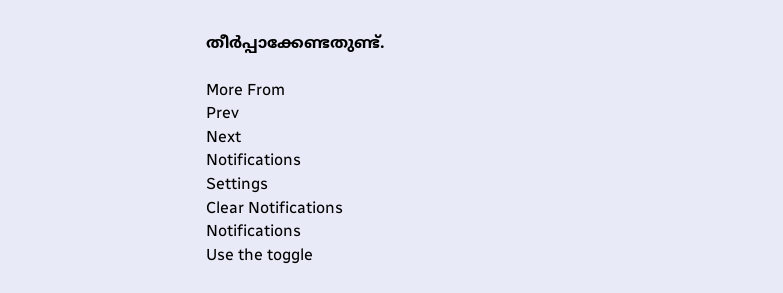തീര്‍പ്പാക്കേണ്ടതുണ്ട്.

More From
Prev
Next
Notifications
Settings
Clear Notifications
Notifications
Use the toggle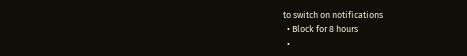to switch on notifications
  • Block for 8 hours
  •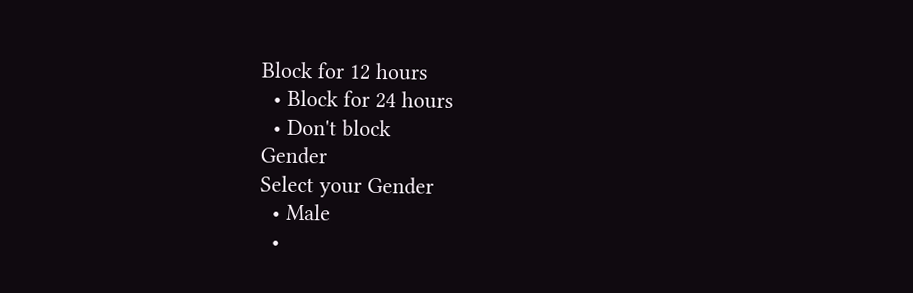Block for 12 hours
  • Block for 24 hours
  • Don't block
Gender
Select your Gender
  • Male
  •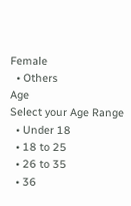Female
  • Others
Age
Select your Age Range
  • Under 18
  • 18 to 25
  • 26 to 35
  • 36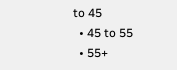to 45
  • 45 to 55
  • 55+